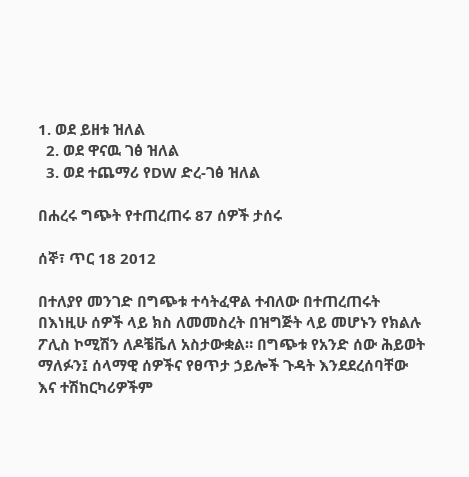1. ወደ ይዘቱ ዝለል
  2. ወደ ዋናዉ ገፅ ዝለል
  3. ወደ ተጨማሪ የDW ድረ-ገፅ ዝለል

በሐረሩ ግጭት የተጠረጠሩ 87 ሰዎች ታሰሩ

ሰኞ፣ ጥር 18 2012

በተለያየ መንገድ በግጭቱ ተሳትፈዋል ተብለው በተጠረጠሩት በእነዚሁ ሰዎች ላይ ክስ ለመመስረት በዝግጅት ላይ መሆኑን የክልሉ ፖሊስ ኮሚሽን ለዶቼቬለ አስታውቋል። በግጭቱ የአንድ ሰው ሕይወት ማለፉን፤ ሰላማዊ ሰዎችና የፀጥታ ኃይሎች ጉዳት እንደደረሰባቸው እና ተሽከርካሪዎችም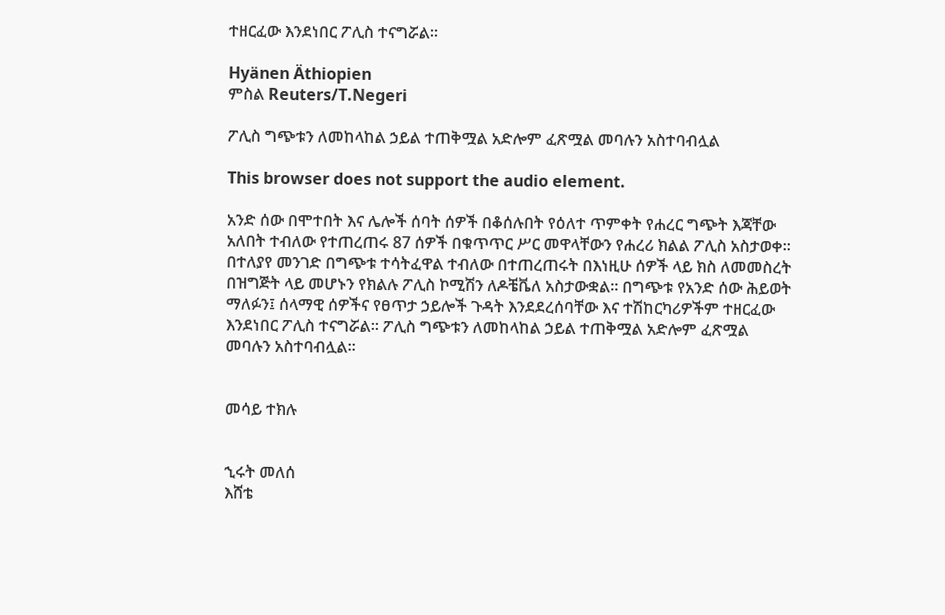ተዘርፈው እንደነበር ፖሊስ ተናግሯል።

Hyänen Äthiopien
ምስል Reuters/T.Negeri

ፖሊስ ግጭቱን ለመከላከል ኃይል ተጠቅሟል አድሎም ፈጽሟል መባሉን አስተባብሏል

This browser does not support the audio element.

አንድ ሰው በሞተበት እና ሌሎች ሰባት ሰዎች በቆሰሉበት የዕለተ ጥምቀት የሐረር ግጭት እጃቸው አለበት ተብለው የተጠረጠሩ 87 ሰዎች በቁጥጥር ሥር መዋላቸውን የሐረሪ ክልል ፖሊስ አስታወቀ። በተለያየ መንገድ በግጭቱ ተሳትፈዋል ተብለው በተጠረጠሩት በእነዚሁ ሰዎች ላይ ክስ ለመመስረት በዝግጅት ላይ መሆኑን የክልሉ ፖሊስ ኮሚሽን ለዶቼቬለ አስታውቋል። በግጭቱ የአንድ ሰው ሕይወት ማለፉን፤ ሰላማዊ ሰዎችና የፀጥታ ኃይሎች ጉዳት እንደደረሰባቸው እና ተሽከርካሪዎችም ተዘርፈው እንደነበር ፖሊስ ተናግሯል። ፖሊስ ግጭቱን ለመከላከል ኃይል ተጠቅሟል አድሎም ፈጽሟል መባሉን አስተባብሏል።


መሳይ ተክሉ


ኂሩት መለሰ
እሸቴ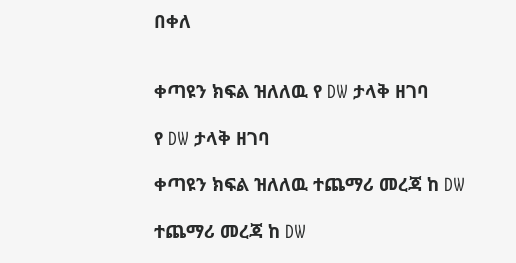በቀለ


ቀጣዩን ክፍል ዝለለዉ የ DW ታላቅ ዘገባ

የ DW ታላቅ ዘገባ

ቀጣዩን ክፍል ዝለለዉ ተጨማሪ መረጃ ከ DW

ተጨማሪ መረጃ ከ DW